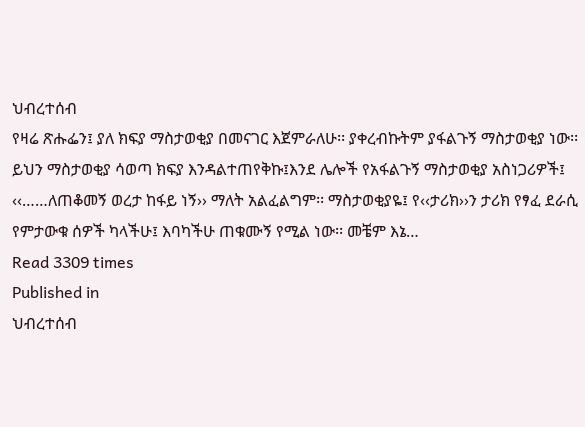ህብረተሰብ
የዛሬ ጽሑፌን፤ ያለ ክፍያ ማስታወቂያ በመናገር እጀምራለሁ፡፡ ያቀረብኩትም ያፋልጉኝ ማስታወቂያ ነው፡፡ ይህን ማስታወቂያ ሳወጣ ክፍያ እንዳልተጠየቅኩ፤እንደ ሌሎች የአፋልጉኝ ማስታወቂያ አስነጋሪዎች፤ ‹‹……ለጠቆመኝ ወረታ ከፋይ ነኝ›› ማለት አልፈልግም፡፡ ማስታወቂያዬ፤ የ‹‹ታሪክ››ን ታሪክ የፃፈ ደራሲ የምታውቁ ሰዎች ካላችሁ፤ እባካችሁ ጠቁሙኝ የሚል ነው፡፡ መቼም እኔ…
Read 3309 times
Published in
ህብረተሰብ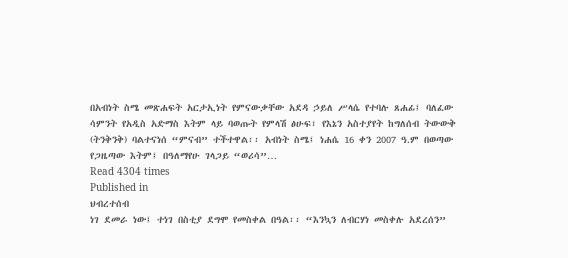በአብነት ስሜ መጽሐፍት አርታኢነት የምናውቃቸው አደዳ ኃይለ ሥላሴ የተባሉ ጸሐፊ፤ ባለፈው ሳምንት የአዲስ አድማስ እትም ላይ ባወጡት የምላሽ ፅሁፍ፣ የእኔን አስተያየት ከግለሰብ ትውውቅ (ትንቅንቅ) ባልተናነሰ “ምናብ” ተችተዋል፡፡ አብነት ስሜ፤ ነሐሴ 16 ቀን 2007 ዓ.ም በወጣው የጋዜጣው እትም፤ በዓለማየሁ ገላጋይ “ወሪሳ”…
Read 4304 times
Published in
ህብረተሰብ
ነገ ደመራ ነው፤ ተነገ በስቲያ ደግሞ የመስቀል በዓል፡፡ “እንኳን ለብርሃነ መስቀሉ አደረሰን”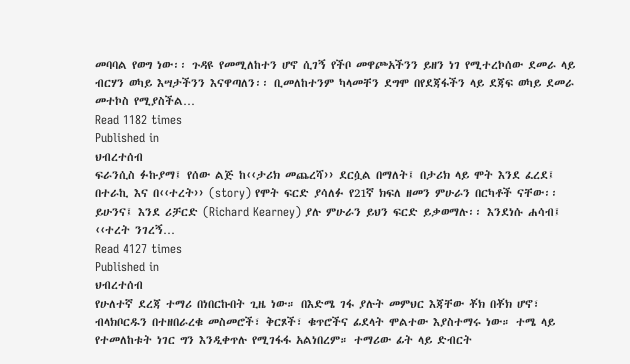መባባል የወግ ነው፡፡ ጉዳዩ የመሚለከተን ሆኖ ሲገኝ የችቦ መዋጮአችንን ይዘን ነገ የሚተረኮሰው ደመራ ላይ ብርሃን ወካይ እሣታችንን እናዋጣለን፡፡ ቢመለከተንም ካላመቸን ደግሞ በየደጃፋችን ላይ ደጃፍ ወካይ ደመራ መተኮስ የሚያስችል…
Read 1182 times
Published in
ህብረተሰብ
ፍራንሲስ ፉኩያማ፤ የሰው ልጅ ከ‹‹ታሪክ መጨረሻ›› ደርሷል በማለት፤ በታሪክ ላይ ሞት እንደ ፈረደ፤ በተራኪ እና በ‹‹ተረት›› (story) የሞት ፍርድ ያሳለፉ የ21ኛ ክፍለ ዘመን ምሁራን በርካቶች ናቸው፡፡ ይሁንና፤ እንደ ሪቻርድ (Richard Kearney) ያሉ ምሁራን ይህን ፍርድ ይቃወማሉ፡፡ እንደነሱ ሐሳብ፤ ‹‹ተረት ንገረኝ…
Read 4127 times
Published in
ህብረተሰብ
የሁለተኛ ደረጃ ተማሪ በነበርኩበት ጊዜ ነው። በእድሜ ገፋ ያሉት መምህር እጃቸው ቾክ በቾክ ሆኖ፣ ብላክቦርዱን በተዘበራረቁ መስመሮች፣ ቅርጾች፣ ቁጥሮችና ፊደላት ሞልተው እያስተማሩ ነው። ተሜ ላይ የተመለከቱት ነገር ግን እንዲቀጥሉ የሚገፋፋ አልነበረም። ተማሪው ፊት ላይ ድብርት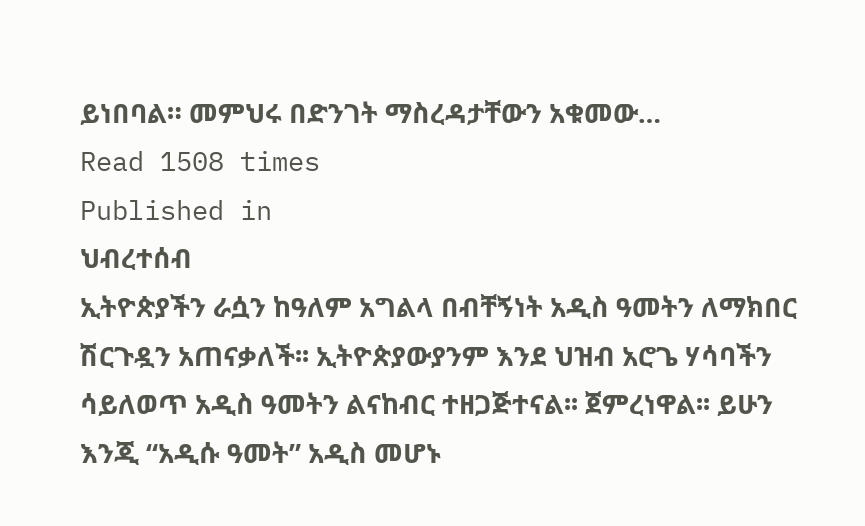ይነበባል። መምህሩ በድንገት ማስረዳታቸውን አቁመው…
Read 1508 times
Published in
ህብረተሰብ
ኢትዮጵያችን ራሷን ከዓለም አግልላ በብቸኝነት አዲስ ዓመትን ለማክበር ሽርጉዷን አጠናቃለች፡፡ ኢትዮጵያውያንም እንደ ህዝብ አሮጌ ሃሳባችን ሳይለወጥ አዲስ ዓመትን ልናከብር ተዘጋጅተናል፡፡ ጀምረነዋል፡፡ ይሁን እንጂ “አዲሱ ዓመት” አዲስ መሆኑ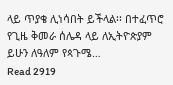ላይ ጥያቄ ሊነሳበት ይችላል፡፡ በተፈጥሮ የጊዜ ቅመራ ሰሌዳ ላይ ለኢትዮጵያም ይሁን ለዓለም የጳጉሜ…
Read 2919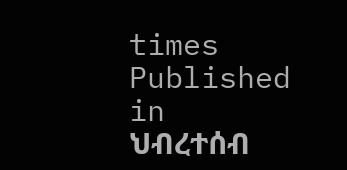times
Published in
ህብረተሰብ